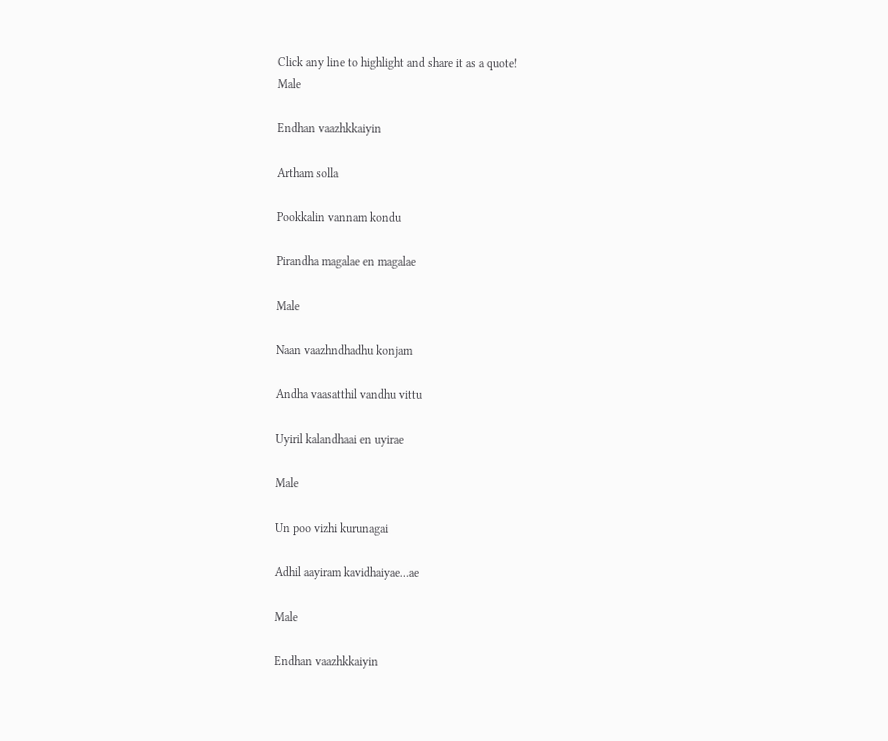Click any line to highlight and share it as a quote!
Male

Endhan vaazhkkaiyin

Artham solla

Pookkalin vannam kondu

Pirandha magalae en magalae

Male

Naan vaazhndhadhu konjam

Andha vaasatthil vandhu vittu

Uyiril kalandhaai en uyirae

Male

Un poo vizhi kurunagai

Adhil aayiram kavidhaiyae…ae

Male

Endhan vaazhkkaiyin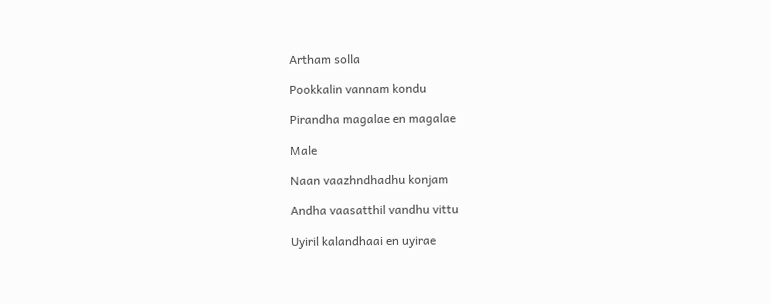Artham solla

Pookkalin vannam kondu

Pirandha magalae en magalae

Male

Naan vaazhndhadhu konjam

Andha vaasatthil vandhu vittu

Uyiril kalandhaai en uyirae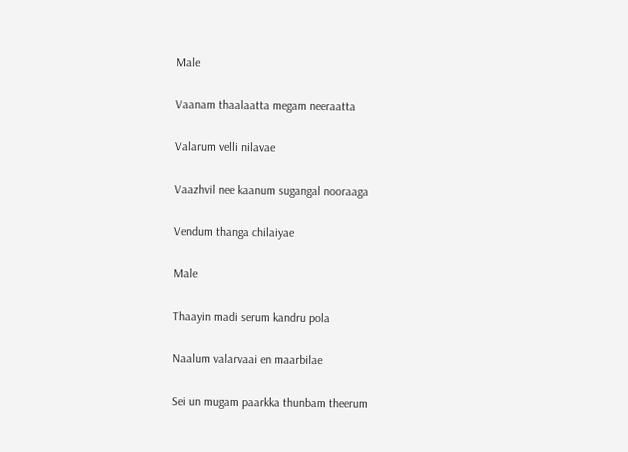Male

Vaanam thaalaatta megam neeraatta

Valarum velli nilavae

Vaazhvil nee kaanum sugangal nooraaga

Vendum thanga chilaiyae

Male

Thaayin madi serum kandru pola

Naalum valarvaai en maarbilae

Sei un mugam paarkka thunbam theerum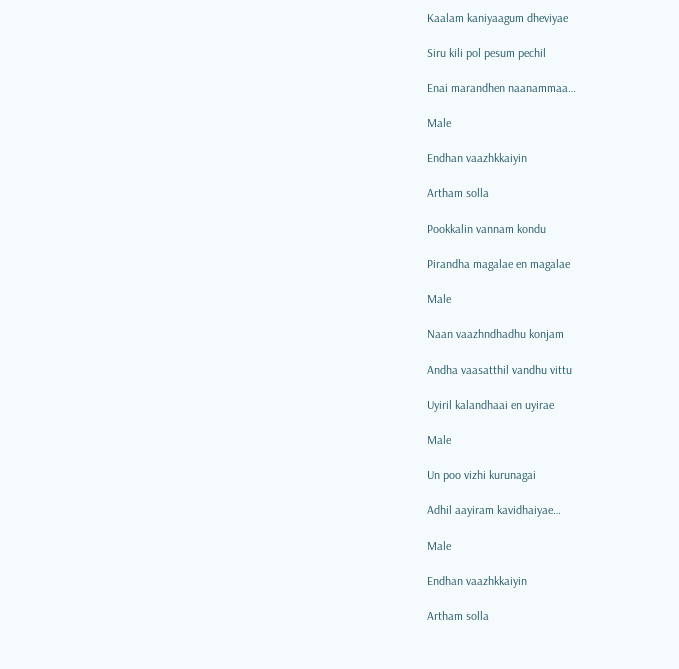Kaalam kaniyaagum dheviyae

Siru kili pol pesum pechil

Enai marandhen naanammaa…

Male

Endhan vaazhkkaiyin

Artham solla

Pookkalin vannam kondu

Pirandha magalae en magalae

Male

Naan vaazhndhadhu konjam

Andha vaasatthil vandhu vittu

Uyiril kalandhaai en uyirae

Male

Un poo vizhi kurunagai

Adhil aayiram kavidhaiyae…

Male

Endhan vaazhkkaiyin

Artham solla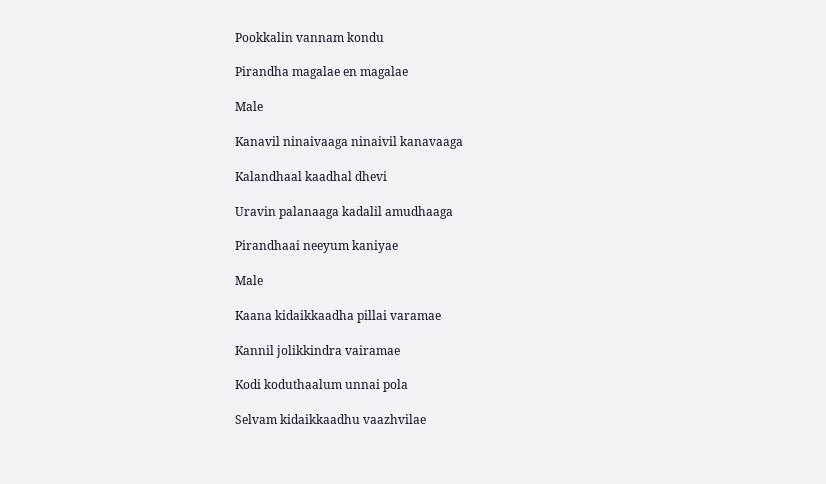Pookkalin vannam kondu

Pirandha magalae en magalae

Male

Kanavil ninaivaaga ninaivil kanavaaga

Kalandhaal kaadhal dhevi

Uravin palanaaga kadalil amudhaaga

Pirandhaai neeyum kaniyae

Male

Kaana kidaikkaadha pillai varamae

Kannil jolikkindra vairamae

Kodi koduthaalum unnai pola

Selvam kidaikkaadhu vaazhvilae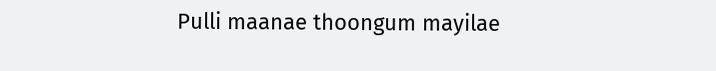Pulli maanae thoongum mayilae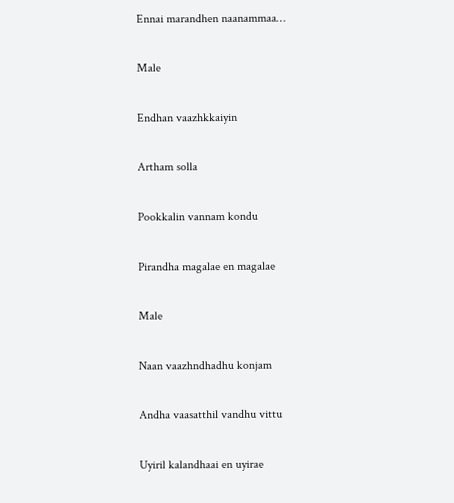Ennai marandhen naanammaa…

Male

Endhan vaazhkkaiyin

Artham solla

Pookkalin vannam kondu

Pirandha magalae en magalae

Male

Naan vaazhndhadhu konjam

Andha vaasatthil vandhu vittu

Uyiril kalandhaai en uyirae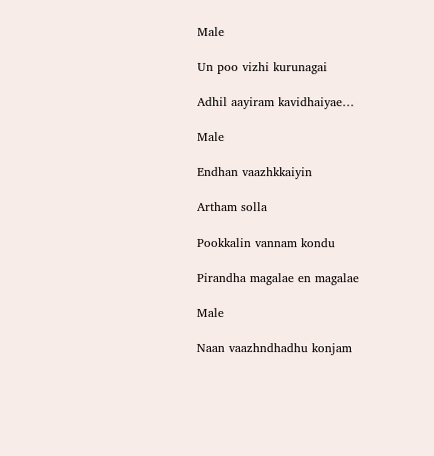Male

Un poo vizhi kurunagai

Adhil aayiram kavidhaiyae…

Male

Endhan vaazhkkaiyin

Artham solla

Pookkalin vannam kondu

Pirandha magalae en magalae

Male

Naan vaazhndhadhu konjam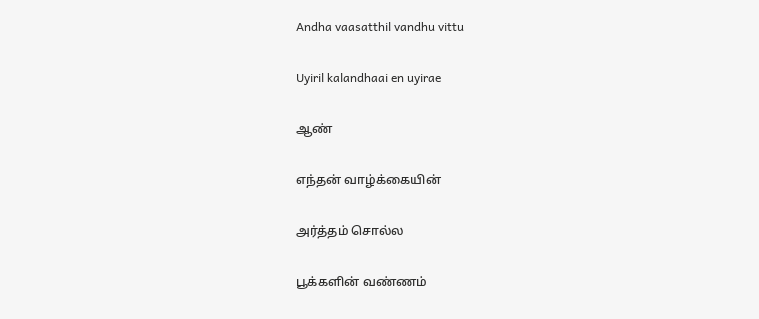Andha vaasatthil vandhu vittu

Uyiril kalandhaai en uyirae

ஆண்

எந்தன் வாழ்க்கையின்

அர்த்தம் சொல்ல

பூக்களின் வண்ணம்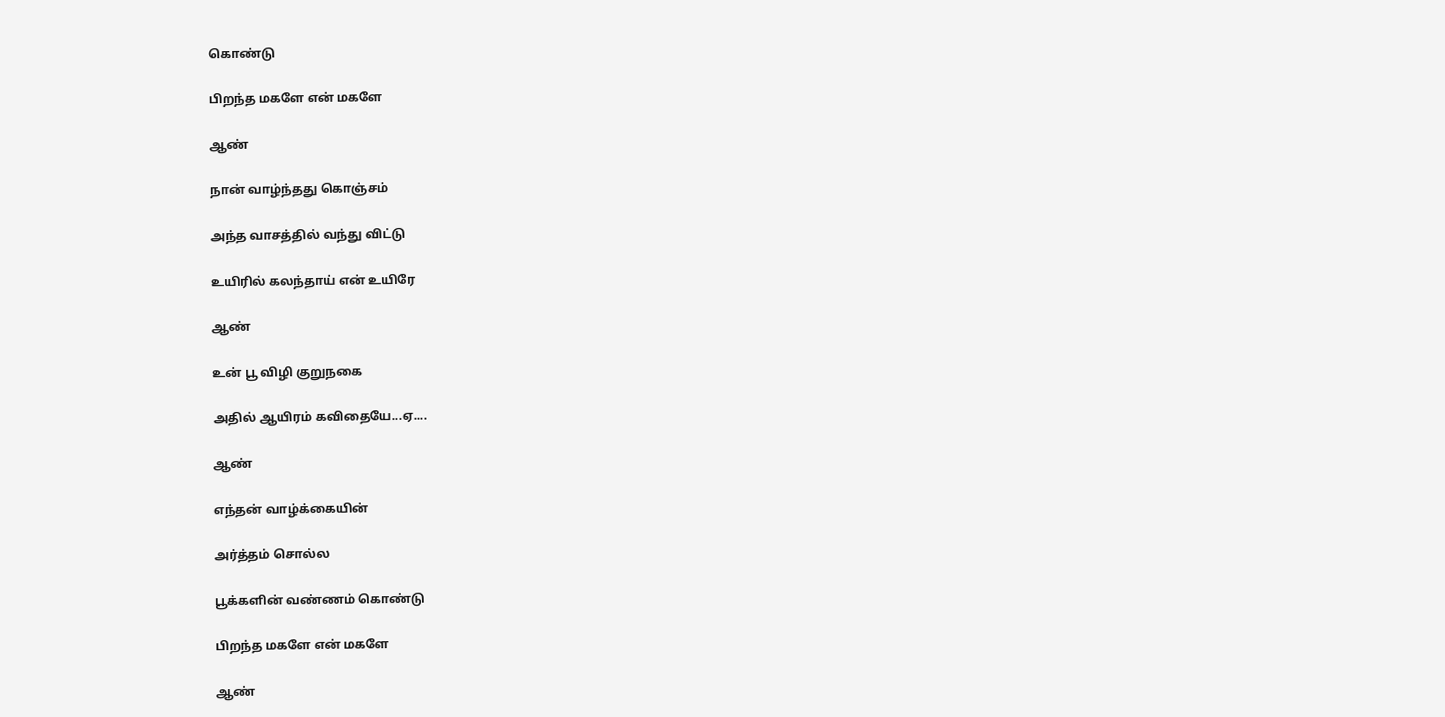கொண்டு

பிறந்த மகளே என் மகளே

ஆண்

நான் வாழ்ந்தது கொஞ்சம்

அந்த வாசத்தில் வந்து விட்டு

உயிரில் கலந்தாய் என் உயிரே

ஆண்

உன் பூ விழி குறுநகை

அதில் ஆயிரம் கவிதையே...ஏ....

ஆண்

எந்தன் வாழ்க்கையின்

அர்த்தம் சொல்ல

பூக்களின் வண்ணம் கொண்டு

பிறந்த மகளே என் மகளே

ஆண்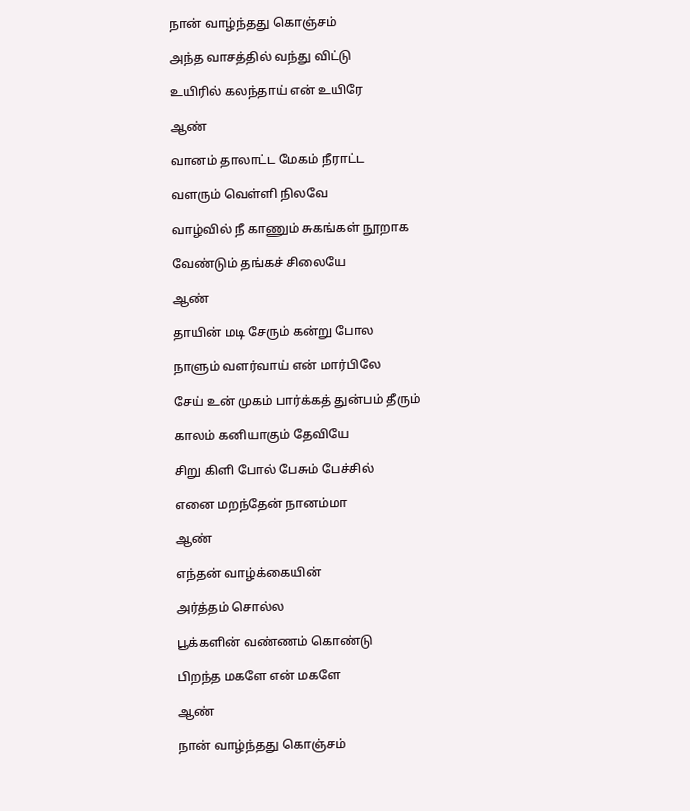நான் வாழ்ந்தது கொஞ்சம்

அந்த வாசத்தில் வந்து விட்டு

உயிரில் கலந்தாய் என் உயிரே

ஆண்

வானம் தாலாட்ட மேகம் நீராட்ட

வளரும் வெள்ளி நிலவே

வாழ்வில் நீ காணும் சுகங்கள் நூறாக

வேண்டும் தங்கச் சிலையே

ஆண்

தாயின் மடி சேரும் கன்று போல

நாளும் வளர்வாய் என் மார்பிலே

சேய் உன் முகம் பார்க்கத் துன்பம் தீரும்

காலம் கனியாகும் தேவியே

சிறு கிளி போல் பேசும் பேச்சில்

எனை மறந்தேன் நானம்மா

ஆண்

எந்தன் வாழ்க்கையின்

அர்த்தம் சொல்ல

பூக்களின் வண்ணம் கொண்டு

பிறந்த மகளே என் மகளே

ஆண்

நான் வாழ்ந்தது கொஞ்சம்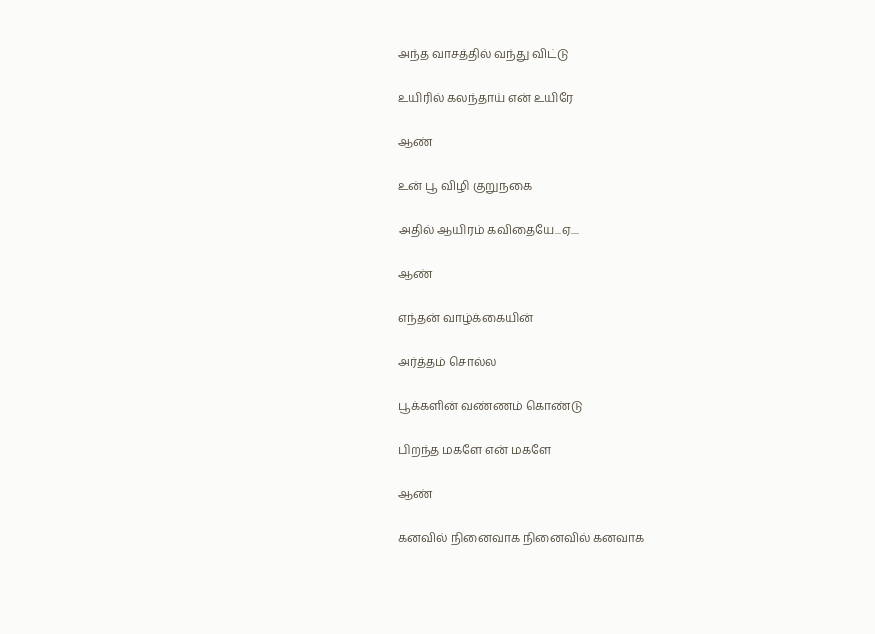அந்த வாசத்தில் வந்து விட்டு

உயிரில் கலந்தாய் என் உயிரே

ஆண்

உன் பூ விழி குறுநகை

அதில் ஆயிரம் கவிதையே...ஏ....

ஆண்

எந்தன் வாழ்க்கையின்

அர்த்தம் சொல்ல

பூக்களின் வண்ணம் கொண்டு

பிறந்த மகளே என் மகளே

ஆண்

கனவில் நினைவாக நினைவில் கனவாக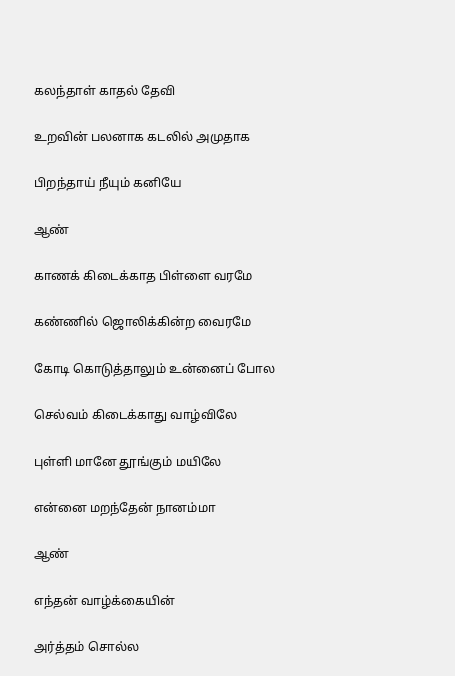கலந்தாள் காதல் தேவி

உறவின் பலனாக கடலில் அமுதாக

பிறந்தாய் நீயும் கனியே

ஆண்

காணக் கிடைக்காத பிள்ளை வரமே

கண்ணில் ஜொலிக்கின்ற வைரமே

கோடி கொடுத்தாலும் உன்னைப் போல

செல்வம் கிடைக்காது வாழ்விலே

புள்ளி மானே தூங்கும் மயிலே

என்னை மறந்தேன் நானம்மா

ஆண்

எந்தன் வாழ்க்கையின்

அர்த்தம் சொல்ல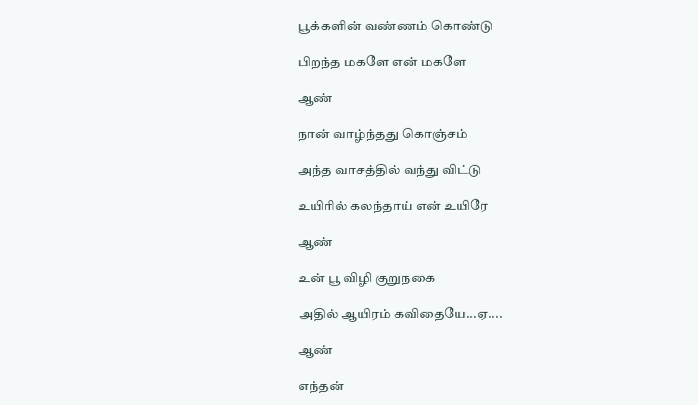பூக்களின் வண்ணம் கொண்டு

பிறந்த மகளே என் மகளே

ஆண்

நான் வாழ்ந்தது கொஞ்சம்

அந்த வாசத்தில் வந்து விட்டு

உயிரில் கலந்தாய் என் உயிரே

ஆண்

உன் பூ விழி குறுநகை

அதில் ஆயிரம் கவிதையே...ஏ....

ஆண்

எந்தன்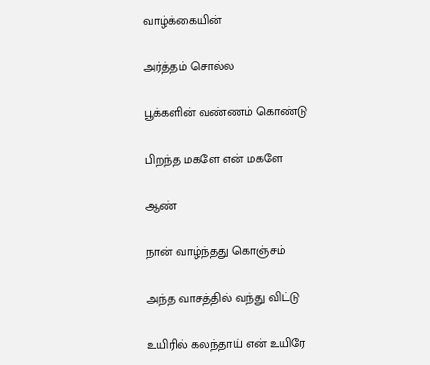வாழ்க்கையின்

அர்த்தம் சொல்ல

பூக்களின் வண்ணம் கொண்டு

பிறந்த மகளே என் மகளே

ஆண்

நான் வாழ்ந்தது கொஞ்சம்

அந்த வாசத்தில் வந்து விட்டு

உயிரில் கலந்தாய் என் உயிரே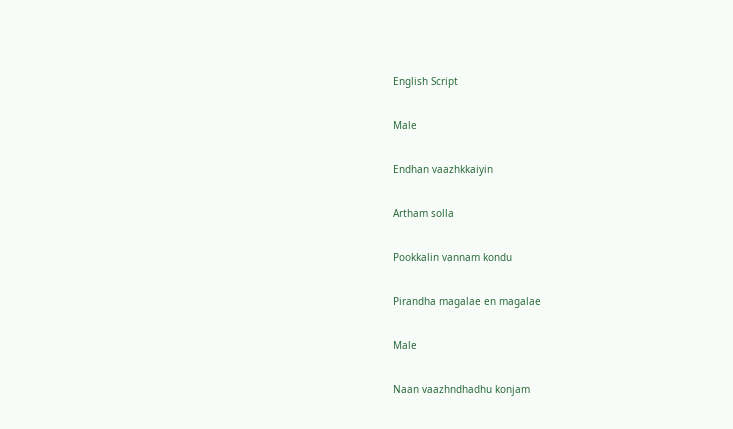English Script

Male

Endhan vaazhkkaiyin

Artham solla

Pookkalin vannam kondu

Pirandha magalae en magalae

Male

Naan vaazhndhadhu konjam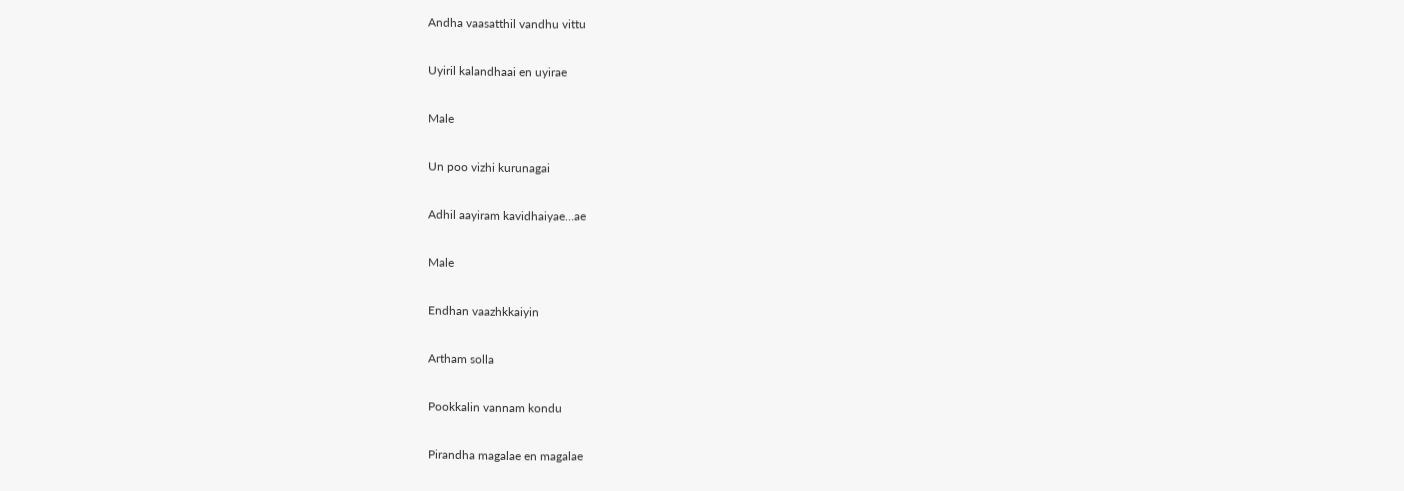Andha vaasatthil vandhu vittu

Uyiril kalandhaai en uyirae

Male

Un poo vizhi kurunagai

Adhil aayiram kavidhaiyae…ae

Male

Endhan vaazhkkaiyin

Artham solla

Pookkalin vannam kondu

Pirandha magalae en magalae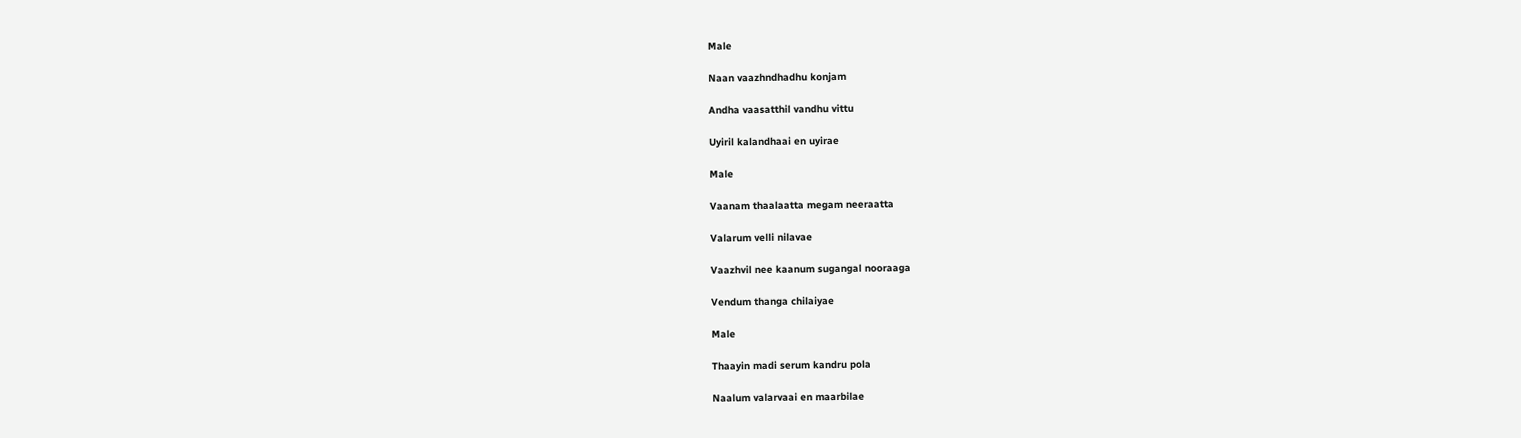Male

Naan vaazhndhadhu konjam

Andha vaasatthil vandhu vittu

Uyiril kalandhaai en uyirae

Male

Vaanam thaalaatta megam neeraatta

Valarum velli nilavae

Vaazhvil nee kaanum sugangal nooraaga

Vendum thanga chilaiyae

Male

Thaayin madi serum kandru pola

Naalum valarvaai en maarbilae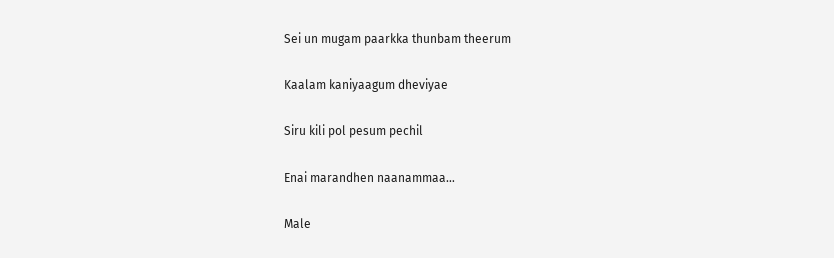Sei un mugam paarkka thunbam theerum

Kaalam kaniyaagum dheviyae

Siru kili pol pesum pechil

Enai marandhen naanammaa…

Male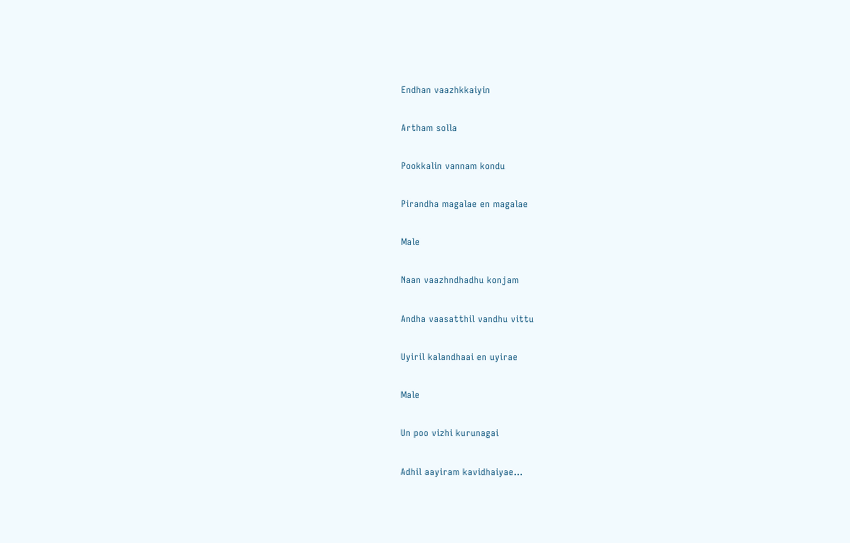Endhan vaazhkkaiyin

Artham solla

Pookkalin vannam kondu

Pirandha magalae en magalae

Male

Naan vaazhndhadhu konjam

Andha vaasatthil vandhu vittu

Uyiril kalandhaai en uyirae

Male

Un poo vizhi kurunagai

Adhil aayiram kavidhaiyae…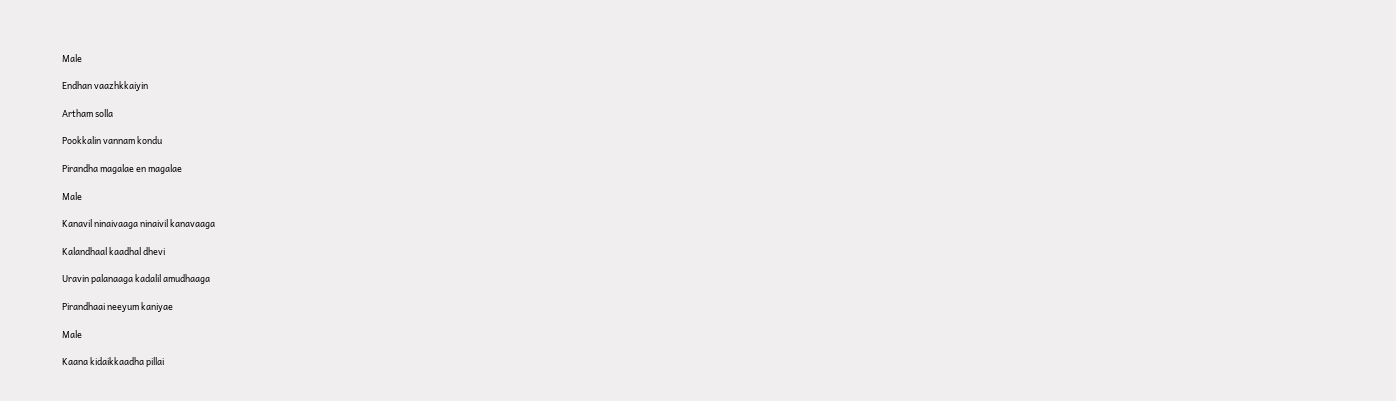Male

Endhan vaazhkkaiyin

Artham solla

Pookkalin vannam kondu

Pirandha magalae en magalae

Male

Kanavil ninaivaaga ninaivil kanavaaga

Kalandhaal kaadhal dhevi

Uravin palanaaga kadalil amudhaaga

Pirandhaai neeyum kaniyae

Male

Kaana kidaikkaadha pillai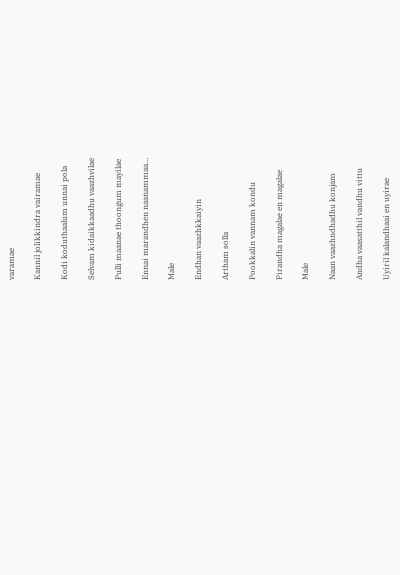varamae

Kannil jolikkindra vairamae

Kodi koduthaalum unnai pola

Selvam kidaikkaadhu vaazhvilae

Pulli maanae thoongum mayilae

Ennai marandhen naanammaa…

Male

Endhan vaazhkkaiyin

Artham solla

Pookkalin vannam kondu

Pirandha magalae en magalae

Male

Naan vaazhndhadhu konjam

Andha vaasatthil vandhu vittu

Uyiril kalandhaai en uyirae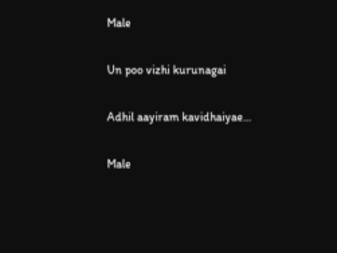Male

Un poo vizhi kurunagai

Adhil aayiram kavidhaiyae…

Male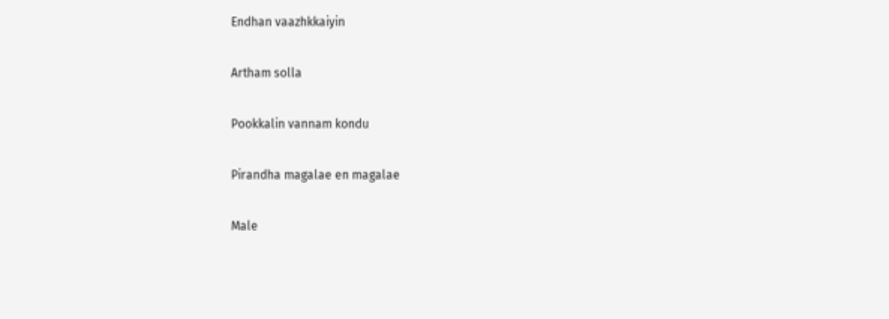Endhan vaazhkkaiyin

Artham solla

Pookkalin vannam kondu

Pirandha magalae en magalae

Male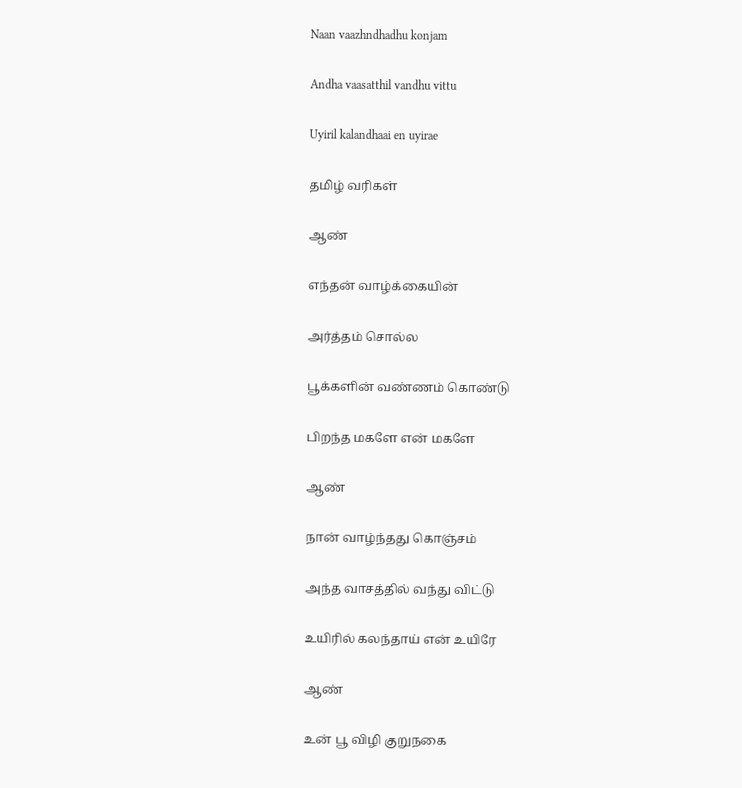Naan vaazhndhadhu konjam

Andha vaasatthil vandhu vittu

Uyiril kalandhaai en uyirae

தமிழ் வரிகள்

ஆண்

எந்தன் வாழ்க்கையின்

அர்த்தம் சொல்ல

பூக்களின் வண்ணம் கொண்டு

பிறந்த மகளே என் மகளே

ஆண்

நான் வாழ்ந்தது கொஞ்சம்

அந்த வாசத்தில் வந்து விட்டு

உயிரில் கலந்தாய் என் உயிரே

ஆண்

உன் பூ விழி குறுநகை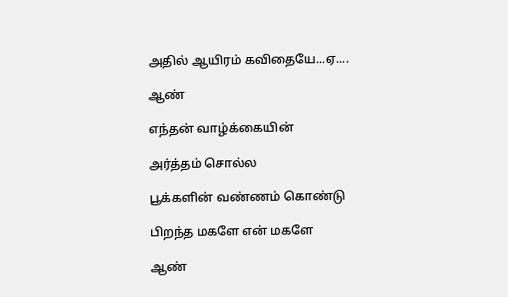அதில் ஆயிரம் கவிதையே...ஏ....

ஆண்

எந்தன் வாழ்க்கையின்

அர்த்தம் சொல்ல

பூக்களின் வண்ணம் கொண்டு

பிறந்த மகளே என் மகளே

ஆண்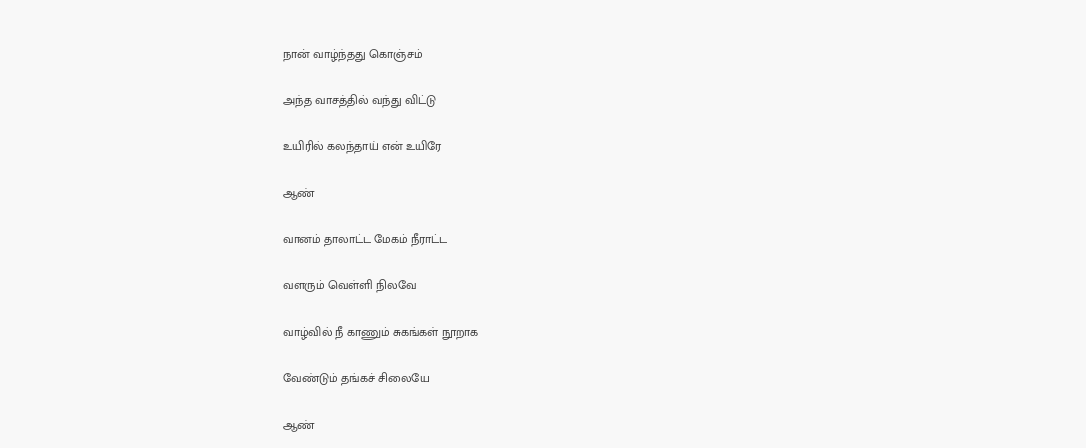நான் வாழ்ந்தது கொஞ்சம்

அந்த வாசத்தில் வந்து விட்டு

உயிரில் கலந்தாய் என் உயிரே

ஆண்

வானம் தாலாட்ட மேகம் நீராட்ட

வளரும் வெள்ளி நிலவே

வாழ்வில் நீ காணும் சுகங்கள் நூறாக

வேண்டும் தங்கச் சிலையே

ஆண்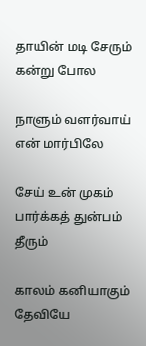தாயின் மடி சேரும் கன்று போல

நாளும் வளர்வாய் என் மார்பிலே

சேய் உன் முகம் பார்க்கத் துன்பம் தீரும்

காலம் கனியாகும் தேவியே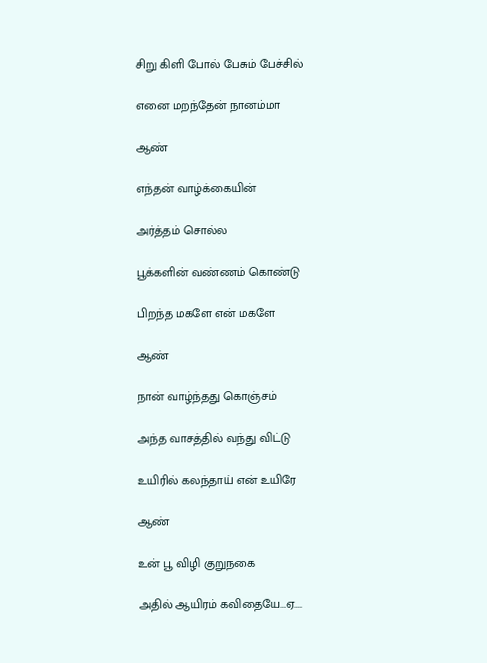சிறு கிளி போல் பேசும் பேச்சில்

எனை மறந்தேன் நானம்மா

ஆண்

எந்தன் வாழ்க்கையின்

அர்த்தம் சொல்ல

பூக்களின் வண்ணம் கொண்டு

பிறந்த மகளே என் மகளே

ஆண்

நான் வாழ்ந்தது கொஞ்சம்

அந்த வாசத்தில் வந்து விட்டு

உயிரில் கலந்தாய் என் உயிரே

ஆண்

உன் பூ விழி குறுநகை

அதில் ஆயிரம் கவிதையே...ஏ....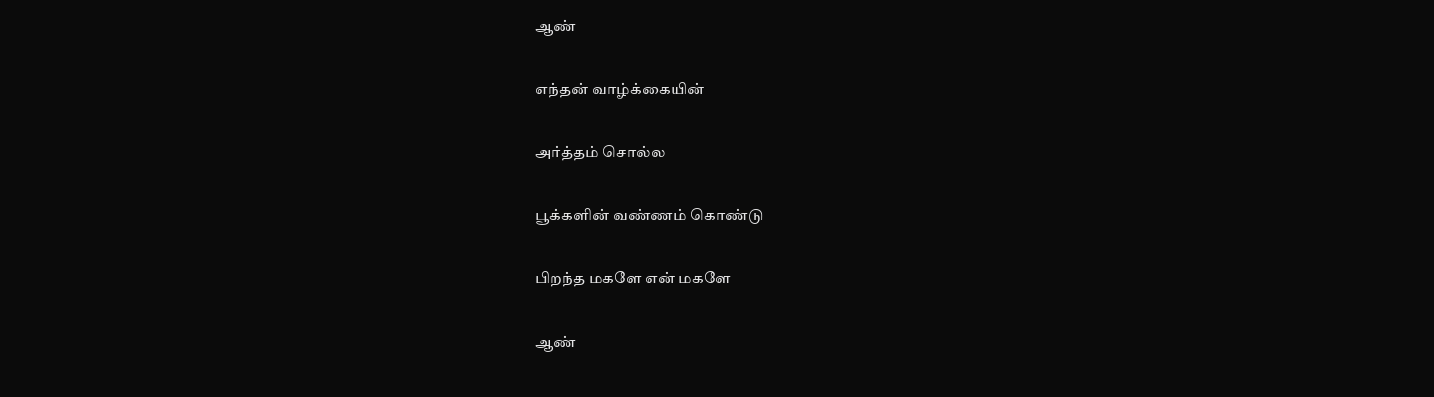ஆண்

எந்தன் வாழ்க்கையின்

அர்த்தம் சொல்ல

பூக்களின் வண்ணம் கொண்டு

பிறந்த மகளே என் மகளே

ஆண்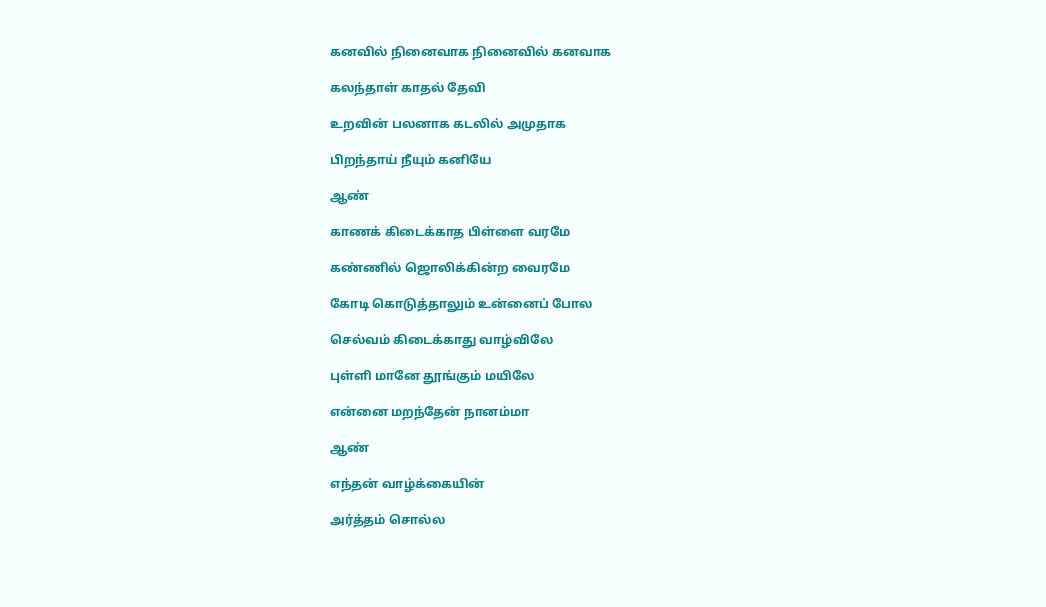கனவில் நினைவாக நினைவில் கனவாக

கலந்தாள் காதல் தேவி

உறவின் பலனாக கடலில் அமுதாக

பிறந்தாய் நீயும் கனியே

ஆண்

காணக் கிடைக்காத பிள்ளை வரமே

கண்ணில் ஜொலிக்கின்ற வைரமே

கோடி கொடுத்தாலும் உன்னைப் போல

செல்வம் கிடைக்காது வாழ்விலே

புள்ளி மானே தூங்கும் மயிலே

என்னை மறந்தேன் நானம்மா

ஆண்

எந்தன் வாழ்க்கையின்

அர்த்தம் சொல்ல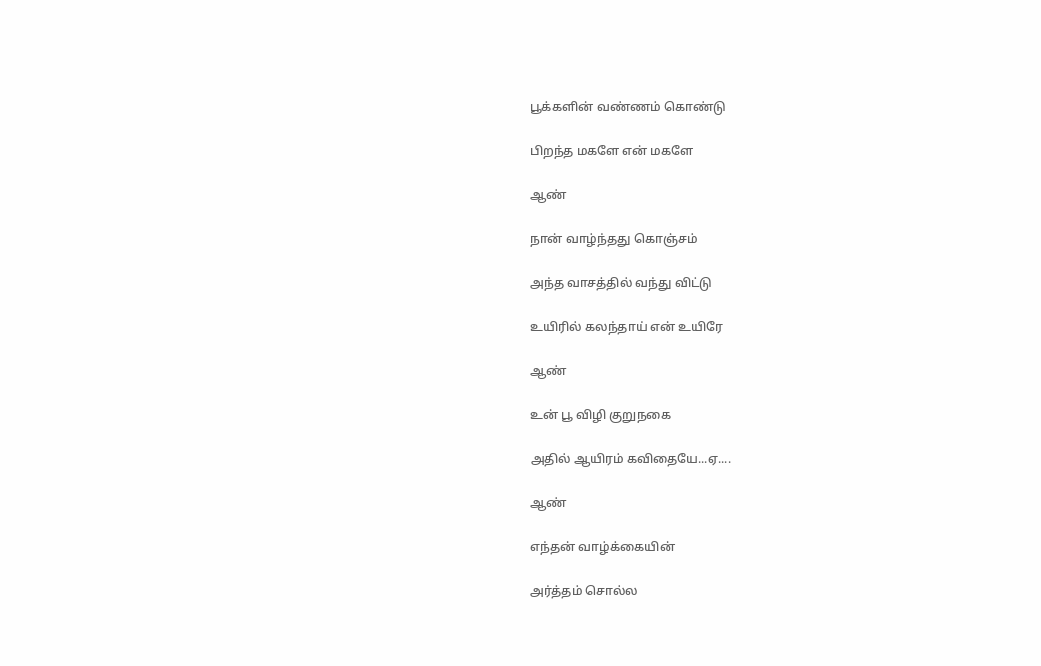பூக்களின் வண்ணம் கொண்டு

பிறந்த மகளே என் மகளே

ஆண்

நான் வாழ்ந்தது கொஞ்சம்

அந்த வாசத்தில் வந்து விட்டு

உயிரில் கலந்தாய் என் உயிரே

ஆண்

உன் பூ விழி குறுநகை

அதில் ஆயிரம் கவிதையே...ஏ....

ஆண்

எந்தன் வாழ்க்கையின்

அர்த்தம் சொல்ல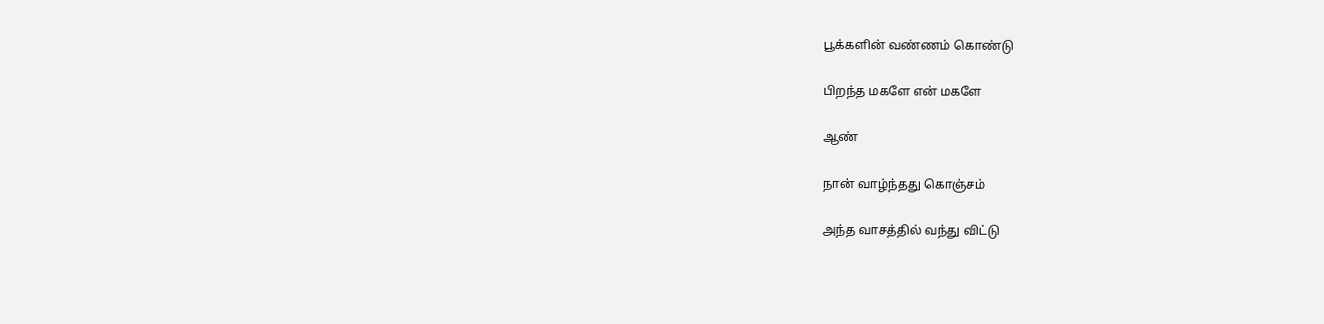பூக்களின் வண்ணம் கொண்டு

பிறந்த மகளே என் மகளே

ஆண்

நான் வாழ்ந்தது கொஞ்சம்

அந்த வாசத்தில் வந்து விட்டு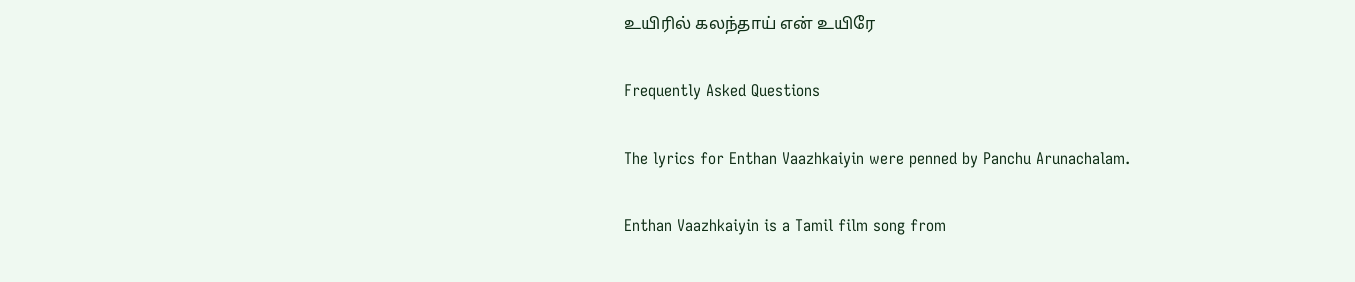உயிரில் கலந்தாய் என் உயிரே

Frequently Asked Questions

The lyrics for Enthan Vaazhkaiyin were penned by Panchu Arunachalam.

Enthan Vaazhkaiyin is a Tamil film song from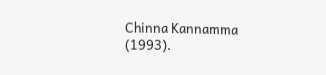Chinna Kannamma (1993).